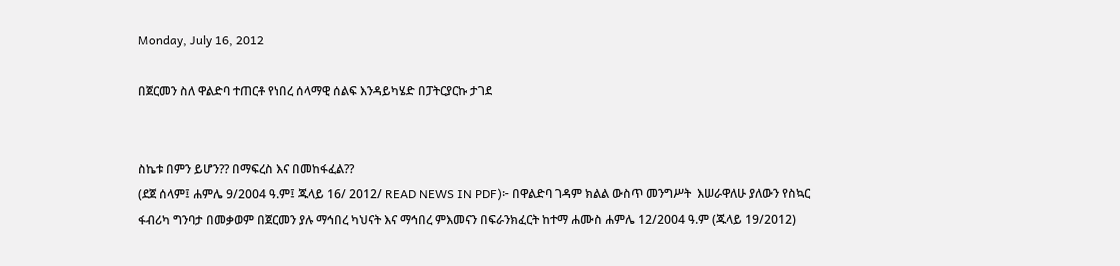Monday, July 16, 2012

በጀርመን ስለ ዋልድባ ተጠርቶ የነበረ ሰላማዊ ሰልፍ እንዳይካሄድ በፓትርያርኩ ታገደ


ስኬቱ በምን ይሆን?? በማፍረስ እና በመከፋፈል??
(ደጀ ሰላም፤ ሐምሌ 9/2004 ዓ.ም፤ ጁላይ 16/ 2012/ READ NEWS IN PDF)፦ በዋልድባ ገዳም ክልል ውስጥ መንግሥት  እሠራዋለሁ ያለውን የስኳር ፋብሪካ ግንባታ በመቃወም በጀርመን ያሉ ማኅበረ ካህናት እና ማኅበረ ምእመናን በፍራንክፈርት ከተማ ሐሙስ ሐምሌ 12/2004 ዓ.ም (ጁላይ 19/2012)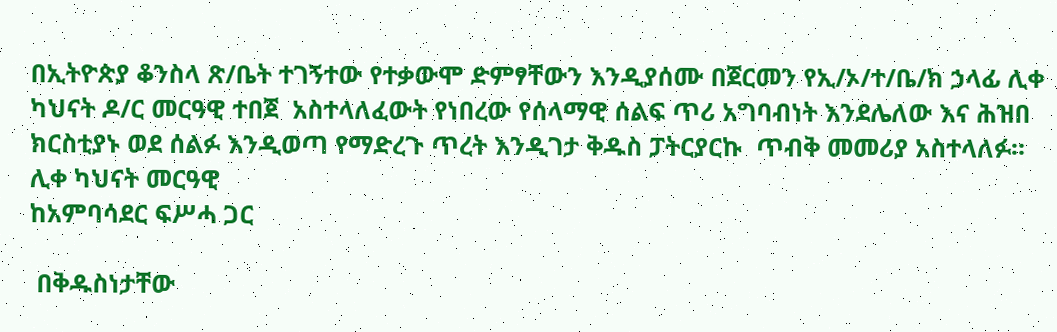በኢትዮጵያ ቆንስላ ጽ/ቤት ተገኝተው የተቃውሞ ድምፃቸውን እንዲያሰሙ በጀርመን የኢ/ኦ/ተ/ቤ/ክ ኃላፊ ሊቀ ካህናት ዶ/ር መርዓዊ ተበጀ  አስተላለፈውት የነበረው የሰላማዊ ሰልፍ ጥሪ አግባብነት እንደሌለው እና ሕዝበ ክርስቲያኑ ወደ ሰልፉ እንዲወጣ የማድረጉ ጥረት እንዲገታ ቅዱስ ፓትርያርኩ  ጥብቅ መመሪያ አስተላለፉ።
ሊቀ ካህናት መርዓዊ
ከአምባሳደር ፍሥሓ ጋር

 በቅዱስነታቸው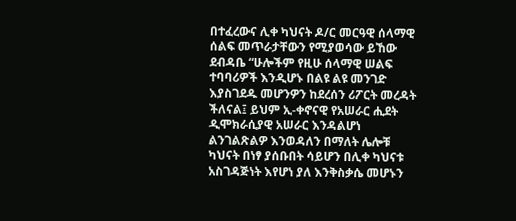በተፈረውና ሊቀ ካህናት ዶ/ር መርዓዊ ሰላማዊ ሰልፍ መጥራታቸውን የሚያወሳው ይኸው ደብዳቤ “ሁሎችም የዚሁ ሰላማዊ ሠልፍ ተባባሪዎች እንዲሆኑ በልዩ ልዩ መንገድ እያስገደዱ መሆንዎን ከደረሰን ሪፖርት መረዳት ችለናል፤ ይህም ኢ-ቀኖናዊ የአሠራር ሒደት ዲሞክራሲያዊ አሠራር እንዳልሆነ ልንገልጽልዎ እንወዳለን በማለት ሌሎቹ ካህናት በነፃ ያሰቡበት ሳይሆን በሊቀ ካህናቱ አስገዳጅነት እየሆነ ያለ እንቅስቃሴ መሆኑን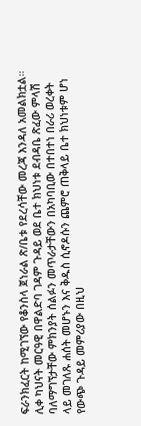ፍራንክፈርት ከሚገኘው የቆንስላ ጀነራል ጽ/ቤቱ የደረሳቸው መረጃ እንዳለ አመልክቷል።
ሊቀ ካህናት መርዓዊ በዋልድባ ገዳም ጉዳይ ወደ ቤተ ክህነቱ ደብዳቤ ጽፈው ምላሽ ባለማግኘታቸው ምክንያት ሰልፉን መጥራታቸውን በአካባቢው በተበተነ በራሪ ወረቀት ላይ መገለጹ ሐሰት መሆኑን እና ቅዱስ ሲኖዶሱን ጨምሮ ጠቅላይ ቤተ ክህነቱም ሆነ የውጭ ጉዳይ መምሪያው በዚህ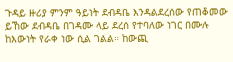ጉዳይ ዙሪያ ምንም ዓይነት ደብዳቤ እንዳልደረሰው የጠቆመው ይኸው ደብዳቤ በገዳሙ ላይ ደረሰ የተባለው ነገር በሙሉ ከእውነት የራቀ ነው ሲል ገልል። ከውጪ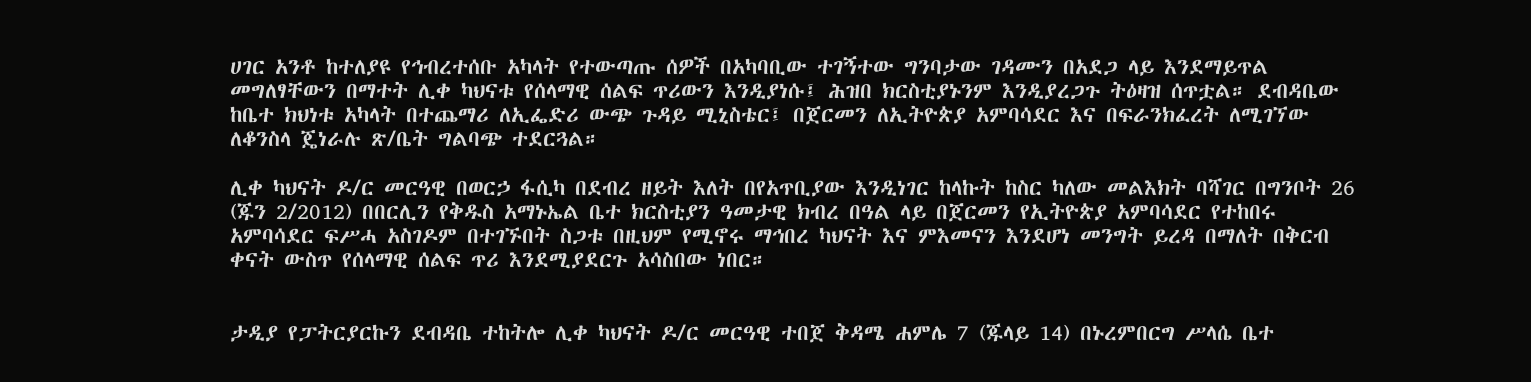ሀገር አንቶ ከተለያዩ የኅብረተሰቡ አካላት የተውጣጡ ሰዎች በአካባቢው ተገኝተው ግንባታው ገዳሙን በአደጋ ላይ እንደማይጥል መግለፃቸውን በማተት ሊቀ ካህናቱ የሰላማዊ ሰልፍ ጥሪውን እንዲያነሱ፤ ሕዝበ ክርስቲያኑንም እንዲያረጋጉ ትዕዛዝ ሰጥቷል። ደብዳቤው ከቤተ ክህነቱ አካላት በተጨማሪ ለኢፌድሪ ውጭ ጉዳይ ሚኒስቴር፤ በጀርመን ለኢትዮጵያ አምባሳደር እና በፍራንክፈረት ለሚገኘው ለቆንስላ ጄነራሉ ጽ/ቤት ግልባጭ ተደርጓል።

ሊቀ ካህናት ዶ/ር መርዓዊ በወርኃ ፋሲካ በደብረ ዘይት እለት በየአጥቢያው እንዲነገር ከላኩት ከስር ካለው መልእክት ባሻገር በግንቦት 26 (ጁን 2/2012) በበርሊን የቅዱስ አማኑኤል ቤተ ክርስቲያን ዓመታዊ ክብረ በዓል ላይ በጀርመን የኢትዮጵያ አምባሳደር የተከበሩ አምባሳደር ፍሥሓ አስገዶም በተገኙበት ስጋቱ በዚህም የሚኖሩ ማኅበረ ካህናት እና ምእመናን እንደሆነ መንግት ይረዳ በማለት በቅርብ ቀናት ውስጥ የሰላማዊ ሰልፍ ጥሪ እንደሚያደርጉ አሳስበው ነበር።


ታዲያ የፓትርያርኩን ደብዳቤ ተከትሎ ሊቀ ካህናት ዶ/ር መርዓዊ ተበጀ ቅዳሜ ሐምሌ 7 (ጁላይ 14) በኑረምበርግ ሥላሴ ቤተ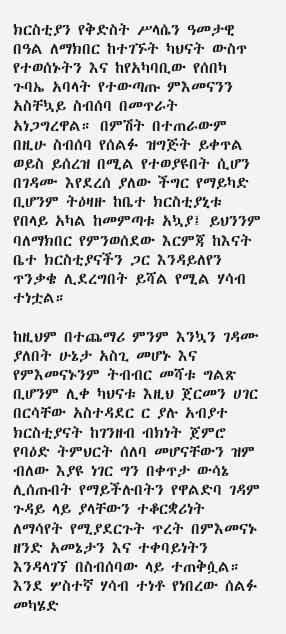ክርስቲያን የቅድስት ሥላሴን ዓመታዊ በዓል ለማክበር ከተገኙት ካህናት ውስጥ የተወሰኑትን እና ከየአካባቢው የሰበካ ጉባኤ አባላት የተውጣጡ ምእመናንን አስቸኳይ ስብሰባ በመጥራት አነጋግረዋል። በምሽት በተጠራውም በዚሁ ስብሰባ የሰልፉ ዝግጅት ይቀጥል ወይስ ይሰረዝ በሚል የተወያዩበት ሲሆን በገዳሙ እየደረሰ ያለው ችግር የማይካድ ቢሆንም ትዕዛዙ ከቤተ ክርስቲያኒቱ የበላይ አካል ከመምጣቱ አኳያ፤ ይህንንም ባለማክበር የምንወሰደው እርምጃ ከእናት ቤተ ክርስቲያናችን ጋር እንዳይለየን ጥንቃቄ ሊደረግበት ይሻል የሚል ሃሳብ ተነቷል።

ከዚህም በተጨማሪ ምንም እንኳን ገዳሙ ያለበት ሁኔታ አስጊ መሆኑ እና የምእመናኑንም ትብብር መሻቱ ግልጽ ቢሆንም ሊቀ ካህናቱ እዚህ ጀርመን ሀገር በርሳቸው አስተዳደር ር ያሉ አብያተ ክርስቲያናት ከገንዘብ ብክነት ጀምሮ የባዕድ ትምህርት ሰለባ መሆናቸውን ዝም ብለው እያዩ ነገር ግን በቀጥታ ውሳኔ ሊሰጡበት የማይችሉበትን የዋልድባ ገዳም ጉዳይ ላይ ያላቸውን ተቆርቋሪነት ለማሳየት የሚያደርጉት ጥረት በምእመናኑ ዘንድ አመኔታን እና ተቀባይነትን እንዳላገኘ በስብሰባው ላይ ተጠቅሷል። እንደ ሦስተኛ ሃሳብ ተነቶ የነበረው ሰልፉ መካሄድ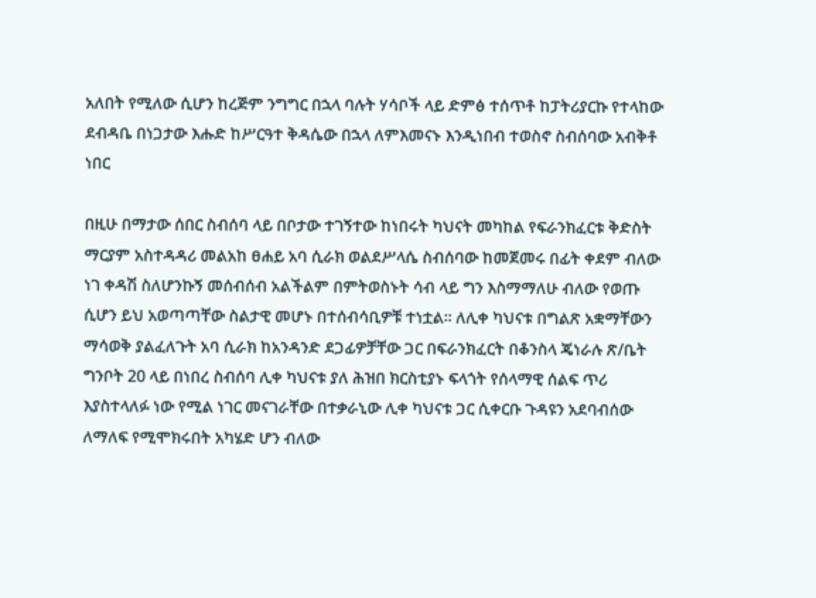አለበት የሚለው ሲሆን ከረጅም ንግግር በኋላ ባሉት ሃሳቦች ላይ ድምፅ ተሰጥቶ ከፓትሪያርኩ የተላከው ደብዳቤ በነጋታው እሑድ ከሥርዓተ ቅዳሴው በኋላ ለምእመናኑ እንዲነበብ ተወስኖ ስብሰባው አብቅቶ ነበር

በዚሁ በማታው ሰበር ስብሰባ ላይ በቦታው ተገኝተው ከነበሩት ካህናት መካከል የፍራንክፈርቱ ቅድስት ማርያም አስተዳዳሪ መልአከ ፀሐይ አባ ሲራክ ወልደሥላሴ ስብሰባው ከመጀመሩ በፊት ቀደም ብለው ነገ ቀዳሽ ስለሆንኩኝ መሰብሰብ አልችልም በምትወስኑት ሳብ ላይ ግን እስማማለሁ ብለው የወጡ ሲሆን ይህ አወጣጣቸው ስልታዊ መሆኑ በተሰብሳቢዎቹ ተነቷል። ለሊቀ ካህናቱ በግልጽ አቋማቸውን ማሳወቅ ያልፈለጉት አባ ሲራክ ከአንዳንድ ደጋፊዎቻቸው ጋር በፍራንክፈርት በቆንስላ ጄነራሉ ጽ/ቤት ግንቦት 20 ላይ በነበረ ስብሰባ ሊቀ ካህናቱ ያለ ሕዝበ ክርስቲያኑ ፍላጎት የሰላማዊ ሰልፍ ጥሪ እያስተላለፉ ነው የሚል ነገር መናገራቸው በተቃራኒው ሊቀ ካህናቱ ጋር ሲቀርቡ ጉዳዩን አደባብሰው ለማለፍ የሚሞክሩበት አካሄድ ሆን ብለው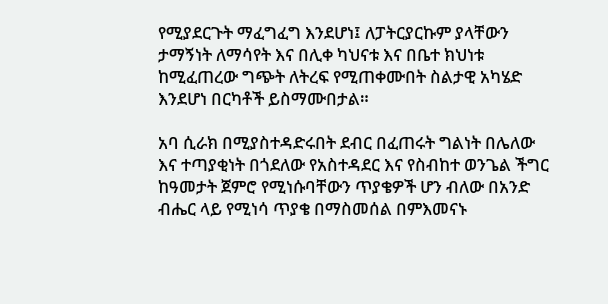የሚያደርጉት ማፈግፈግ እንደሆነ፤ ለፓትርያርኩም ያላቸውን ታማኝነት ለማሳየት እና በሊቀ ካህናቱ እና በቤተ ክህነቱ ከሚፈጠረው ግጭት ለትረፍ የሚጠቀሙበት ስልታዊ አካሄድ እንደሆነ በርካቶች ይስማሙበታል።

አባ ሲራክ በሚያስተዳድሩበት ደብር በፈጠሩት ግልነት በሌለው እና ተጣያቂነት በጎደለው የአስተዳደር እና የስብከተ ወንጌል ችግር ከዓመታት ጀምሮ የሚነሱባቸውን ጥያቄዎች ሆን ብለው በአንድ ብሔር ላይ የሚነሳ ጥያቄ በማስመሰል በምእመናኑ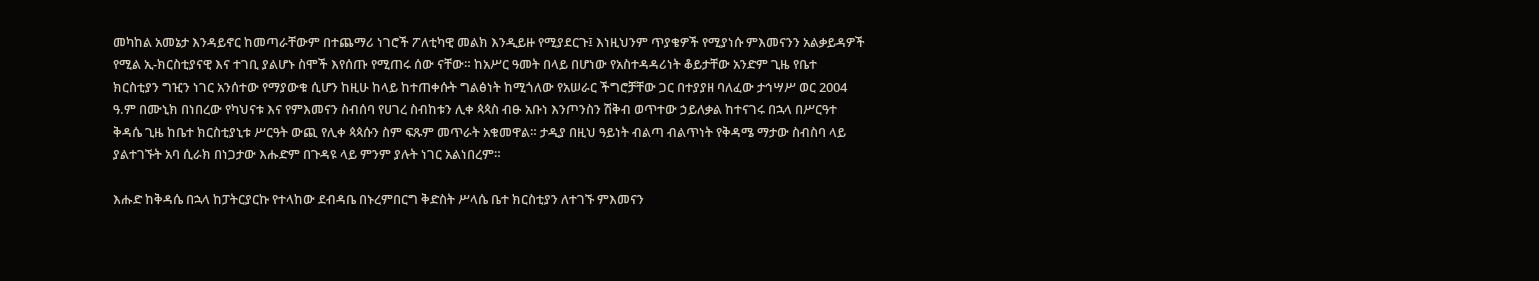መካከል አመኔታ እንዳይኖር ከመጣራቸውም በተጨማሪ ነገሮች ፖለቲካዊ መልክ እንዲይዙ የሚያደርጉ፤ እነዚህንም ጥያቄዎች የሚያነሱ ምእመናንን አልቃይዳዎች የሚል ኢ-ክርስቲያናዊ እና ተገቢ ያልሆኑ ስሞች እየሰጡ የሚጠሩ ሰው ናቸው። ከአሥር ዓመት በላይ በሆነው የአስተዳዳሪነት ቆይታቸው አንድም ጊዜ የቤተ ክርስቲያን ግዢን ነገር አንሰተው የማያውቁ ሲሆን ከዚሁ ከላይ ከተጠቀሱት ግልፅነት ከሚጎለው የአሠራር ችግሮቻቸው ጋር በተያያዘ ባለፈው ታኅሣሥ ወር 2004 ዓ.ም በሙኒክ በነበረው የካህናቱ እና የምእመናን ስብሰባ የሀገረ ስብከቱን ሊቀ ጳጳስ ብፁ አቡነ እንጦንስን ሽቅብ ወጥተው ኃይለቃል ከተናገሩ በኋላ በሥርዓተ ቅዳሴ ጊዜ ከቤተ ክርስቲያኒቱ ሥርዓት ውጪ የሊቀ ጳጳሱን ስም ፍጹም መጥራት አቁመዋል። ታዲያ በዚህ ዓይነት ብልጣ ብልጥነት የቅዳሜ ማታው ስብስባ ላይ ያልተገኙት አባ ሲራክ በነጋታው እሑድም በጉዳዩ ላይ ምንም ያሉት ነገር አልነበረም።

እሑድ ከቅዳሴ በኋላ ከፓትርያርኩ የተላከው ደብዳቤ በኑረምበርግ ቅድስት ሥላሴ ቤተ ክርስቲያን ለተገኙ ምእመናን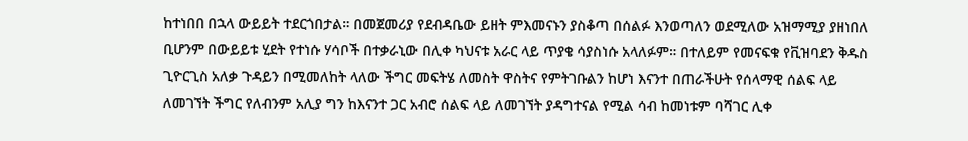ከተነበበ በኋላ ውይይት ተደርጎበታል። በመጀመሪያ የደብዳቤው ይዘት ምእመናኑን ያስቆጣ በሰልፉ እንወጣለን ወደሚለው አዝማሚያ ያዘነበለ ቢሆንም በውይይቱ ሂደት የተነሱ ሃሳቦች በተቃራኒው በሊቀ ካህናቱ አራር ላይ ጥያቄ ሳያስነሱ አላለፉም። በተለይም የመናፍቁ የቪዝባደን ቅዱስ ጊዮርጊስ አለቃ ጉዳይን በሚመለከት ላለው ችግር መፍትሄ ለመስት ዋስትና የምትገቡልን ከሆነ እናንተ በጠራችሁት የሰላማዊ ሰልፍ ላይ ለመገኘት ችግር የለብንም አሊያ ግን ከእናንተ ጋር አብሮ ሰልፍ ላይ ለመገኘት ያዳግተናል የሚል ሳብ ከመነቱም ባሻገር ሊቀ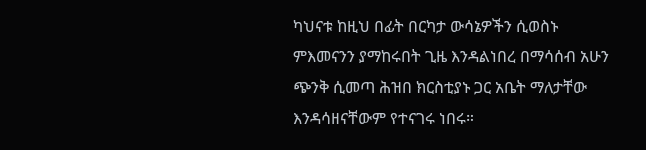ካህናቱ ከዚህ በፊት በርካታ ውሳኔዎችን ሲወስኑ ምእመናንን ያማከሩበት ጊዜ እንዳልነበረ በማሳሰብ አሁን ጭንቅ ሲመጣ ሕዝበ ክርስቲያኑ ጋር አቤት ማለታቸው እንዳሳዘናቸውም የተናገሩ ነበሩ።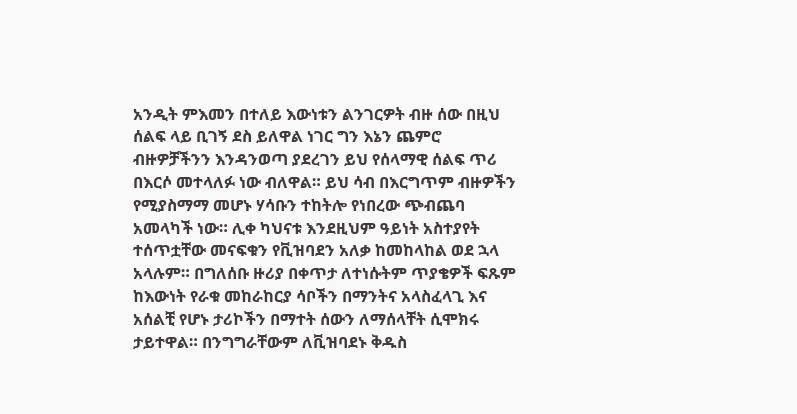አንዲት ምእመን በተለይ እውነቱን ልንገርዎት ብዙ ሰው በዚህ ሰልፍ ላይ ቢገኝ ደስ ይለዋል ነገር ግን እኔን ጨምሮ ብዙዎቻችንን እንዳንወጣ ያደረገን ይህ የሰላማዊ ሰልፍ ጥሪ በእርሶ መተላለፉ ነው ብለዋል። ይህ ሳብ በእርግጥም ብዙዎችን የሚያስማማ መሆኑ ሃሳቡን ተከትሎ የነበረው ጭብጨባ አመላካች ነው። ሊቀ ካህናቱ እንደዚህም ዓይነት አስተያየት ተሰጥቷቸው መናፍቁን የቪዝባደን አለቃ ከመከላከል ወደ ኋላ አላሉም። በግለሰቡ ዙሪያ በቀጥታ ለተነሱትም ጥያቄዎች ፍጹም ከእውነት የራቁ መከራከርያ ሳቦችን በማንትና አላስፈላጊ እና አሰልቺ የሆኑ ታሪኮችን በማተት ሰውን ለማሰላቸት ሲሞክሩ ታይተዋል። በንግግራቸውም ለቪዝባደኑ ቅዱስ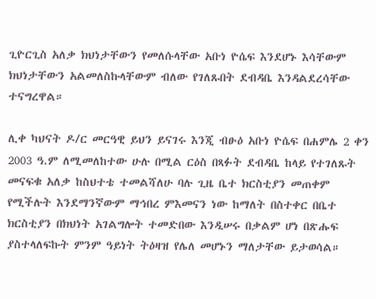ጊዮርጊስ አለቃ ክህነታቸውን የመለሱላቸው አቡነ ዮሴፍ እንደሆኑ እሳቸውም ክህነታቸውን አልመለስኩላቸውም ብለው የገለጹበት ደብዳቤ እንዳልደረሳቸው ተናግረዋል።

ሊቀ ካህናት ዶ/ር መርዓዊ ይህን ይናገሩ እንጂ ብፁዕ አቡነ ዮሴፍ በሐምሌ 2 ቀን 2003 ዓ.ም ለሚመለከተው ሁሉ በሚል ርዕስ በጻፉት ደብዳቤ ከላይ የተገለጹት መናፍቁ አለቃ ከስህተቴ ተመልሻለሁ ባሉ ጊዜ ቤተ ክርስቲያን መጠቀም የሚችሉት እንደማንኛውም ማኅበረ ምእመናን ነው ከማለት በስተቀር በቤተ ክርስቲያን በክህነት አገልግሎት ተመድበው እንዲሠሩ በቃልም ሆነ በጽሑፍ ያስተላለፍኩት ምንም ዓይነት ትዕዛዝ የሌለ መሆኑን ማለታቸው ይታወሳል።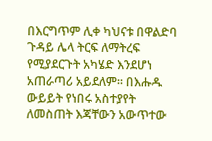በእርግጥም ሊቀ ካህናቱ በዋልድባ ጉዳይ ሌላ ትርፍ ለማትረፍ የሚያደርጉት አካሄድ እንደሆነ አጠራጣሪ አይደለም። በእሑዱ ውይይት የነበሩ አስተያየት ለመስጠት እጃቸውን አውጥተው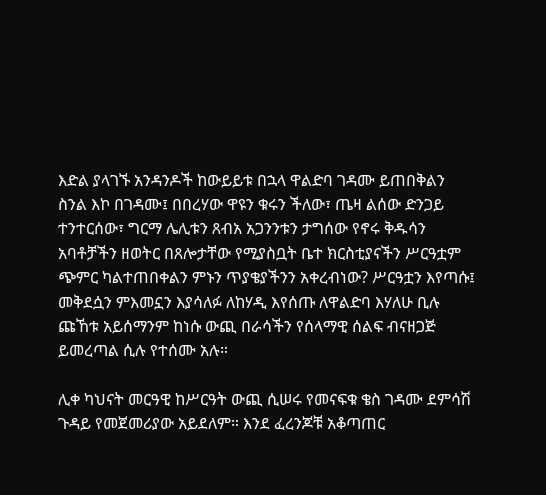እድል ያላገኙ አንዳንዶች ከውይይቱ በኋላ ዋልድባ ገዳሙ ይጠበቅልን ስንል እኮ በገዳሙ፤ በበረሃው ዋዩን ቁሩን ችለው፣ ጤዛ ልሰው ድንጋይ ተንተርሰው፣ ግርማ ሌሊቱን ጸብአ አጋንንቱን ታግሰው የኖሩ ቅዱሳን አባቶቻችን ዘወትር በጸሎታቸው የሚያስቧት ቤተ ክርስቲያናችን ሥርዓቷም ጭምር ካልተጠበቀልን ምኑን ጥያቄያችንን አቀረብነው? ሥርዓቷን እየጣሱ፤ መቅደሷን ምእመኗን እያሳለፉ ለከሃዲ እየሰጡ ለዋልድባ እሃለሁ ቢሉ ጩኸቱ አይሰማንም ከነሱ ውጪ በራሳችን የሰላማዊ ሰልፍ ብናዘጋጅ ይመረጣል ሲሉ የተሰሙ አሉ።

ሊቀ ካህናት መርዓዊ ከሥርዓት ውጪ ሲሠሩ የመናፍቁ ቄስ ገዳሙ ደምሳሽ ጉዳይ የመጀመሪያው አይደለም። እንደ ፈረንጆቹ አቆጣጠር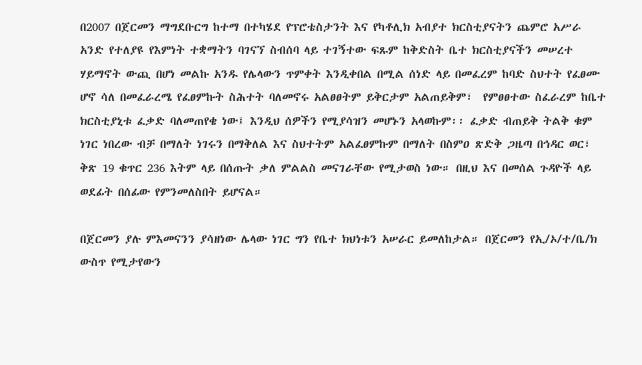በ2007 በጀርመን ማግደቡርግ ከተማ በተካሄደ የፕሮቴስታንት እና የካቶሊክ አብያተ ክርስቲያናትን ጨምሮ አሥራ አንድ የተለያዩ የእምነት ተቋማትን ባገናኘ ስብሰባ ላይ ተገኝተው ፍጹም ከቅድስት ቤተ ክርስቲያናችን መሠረተ ሃይማኖት ውጪ በሆነ መልኩ አንዱ የሌላውን ጥምቀት እንዲቀበል በሚል ሰነድ ላይ በመፈረም ከባድ ስህተት የፈፀሙ ሆኖ ሳለ በመፈራረሜ የፈፀምኩት ስሕተት ባለመኖሩ አልፀፀትም ይቅርታም አልጠይቅም፣  የምፀፀተው ስፈራረም ከቤተ ክርስቲያኒቱ ፈቃድ ባለመጠየቄ ነው፤ እንዲህ ሰዎችን የሚያሳዝን መሆኑን አላወኩም፡፡ ፈቃድ ብጠይቅ ትልቅ ቁም ነገር ነበረው ብቻ በማለት ነገሩን በማቅለል እና ስህተትም አልፈፀምኩም በማለት በስምዐ ጽድቅ ጋዜጣ በኅዳር ወር፣ ቅጽ 19 ቁጥር 236 እትም ላይ በሰጡት ቃለ ምልልስ መናገራቸው የሚታወስ ነው። በዚህ እና በመሰል ጉዳዮች ላይ ወደፊት በሰፊው የምንመለስበት ይሆናል።

በጀርመን ያሉ ምእመናንን ያሳዘነው ሌላው ነገር ግን የቤተ ክህነቱን አሠራር ይመለከታል። በጀርመን የኢ/ኦ/ተ/ቤ/ክ ውስጥ የሚታየውን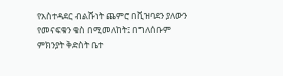የአስተዳደር ብልሹነት ጨምሮ በቪዝባደን ያለውን የመናፍቁን ቄስ በሚመለከት፤ በግለሰቡም ምክንያት ቅድስት ቤተ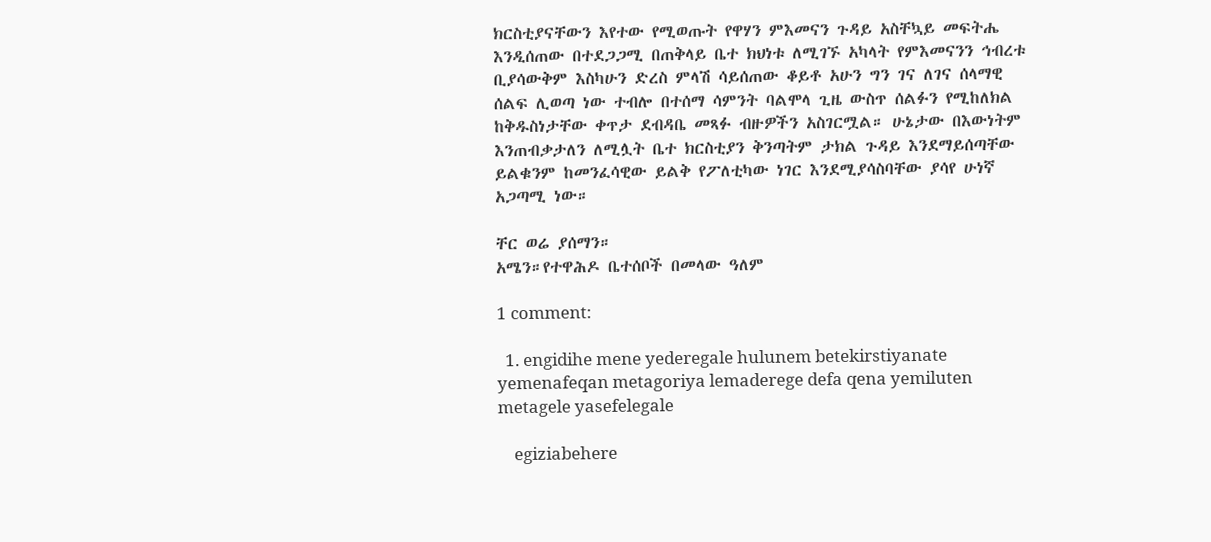ክርስቲያናቸውን እየተው የሚወጡት የዋሃን ምእመናን ጉዳይ አስቸኳይ መፍትሔ እንዲሰጠው በተደጋጋሚ በጠቅላይ ቤተ ክህነቱ ለሚገኙ አካላት የምእመናንን ኅብረቱ ቢያሳውቅም እስካሁን ድረስ ምላሽ ሳይሰጠው ቆይቶ አሁን ግን ገና ለገና ሰላማዊ ሰልፍ ሊወጣ ነው ተብሎ በተሰማ ሳምንት ባልሞላ ጊዜ ውስጥ ሰልፉን የሚከለክል ከቅዱስነታቸው ቀጥታ ደብዳቤ መጻፉ ብዙዎችን አስገርሟል። ሁኔታው በእውነትም እንጠብቃታለን ለሚሏት ቤተ ክርስቲያን ቅንጣትም ታክል ጉዳይ እንደማይሰጣቸው ይልቁንም ከመንፈሳዊው ይልቅ የፖለቲካው ነገር እንደሚያሳስባቸው ያሳየ ሁነኛ አጋጣሚ ነው።

ቸር ወሬ ያሰማን።
አሜን።የተዋሕዶ ቤተሰቦች በመላው ዓለም

1 comment:

  1. engidihe mene yederegale hulunem betekirstiyanate yemenafeqan metagoriya lemaderege defa qena yemiluten metagele yasefelegale

    egiziabehere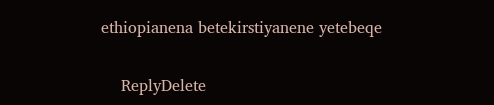ethiopianena betekirstiyanene yetebeqe

    ReplyDelete